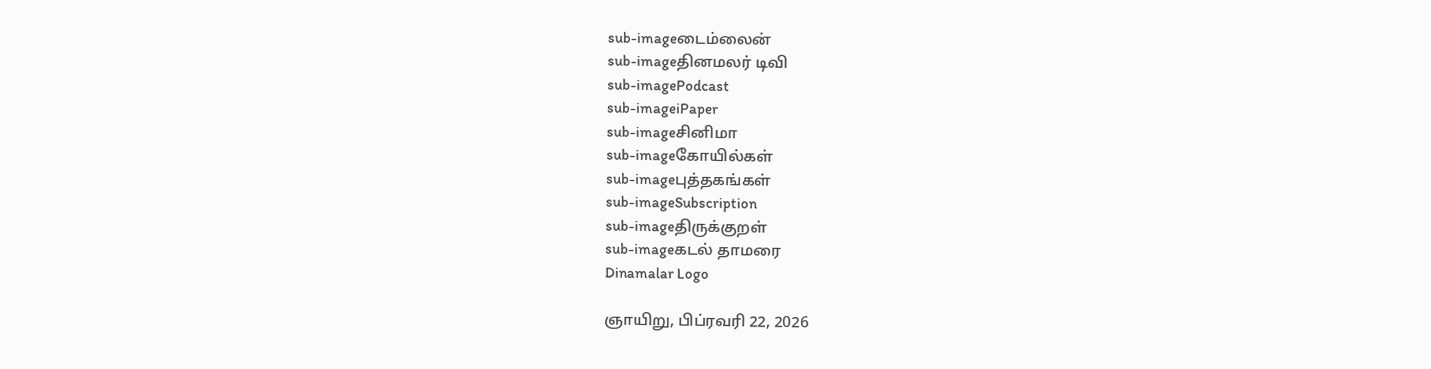sub-imageடைம்லைன்
sub-imageதினமலர் டிவி
sub-imagePodcast
sub-imageiPaper
sub-imageசினிமா
sub-imageகோயில்கள்
sub-imageபுத்தகங்கள்
sub-imageSubscription
sub-imageதிருக்குறள்
sub-imageகடல் தாமரை
Dinamalar Logo

ஞாயிறு, பிப்ரவரி 22, 2026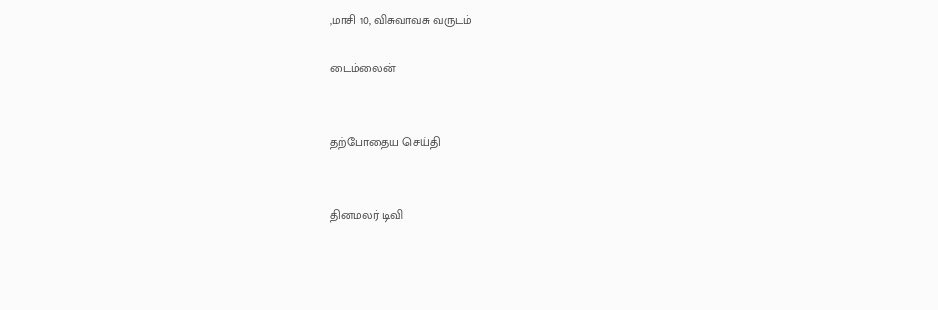,மாசி 10, விசுவாவசு வருடம்

டைம்லைன்


தற்போதைய செய்தி


தினமலர் டிவி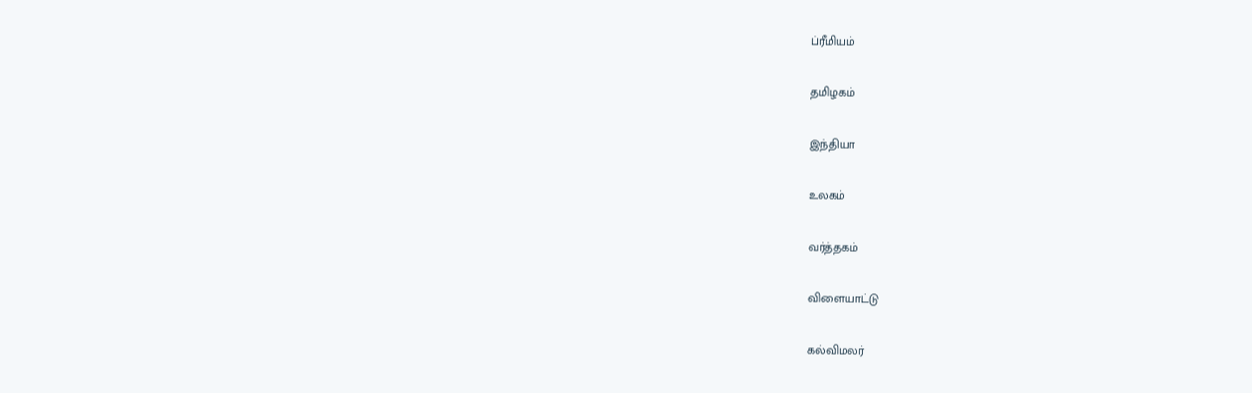ப்ரீமியம்


தமிழகம்


இந்தியா


உலகம்


வர்த்தகம்


விளையாட்டு


கல்விமலர்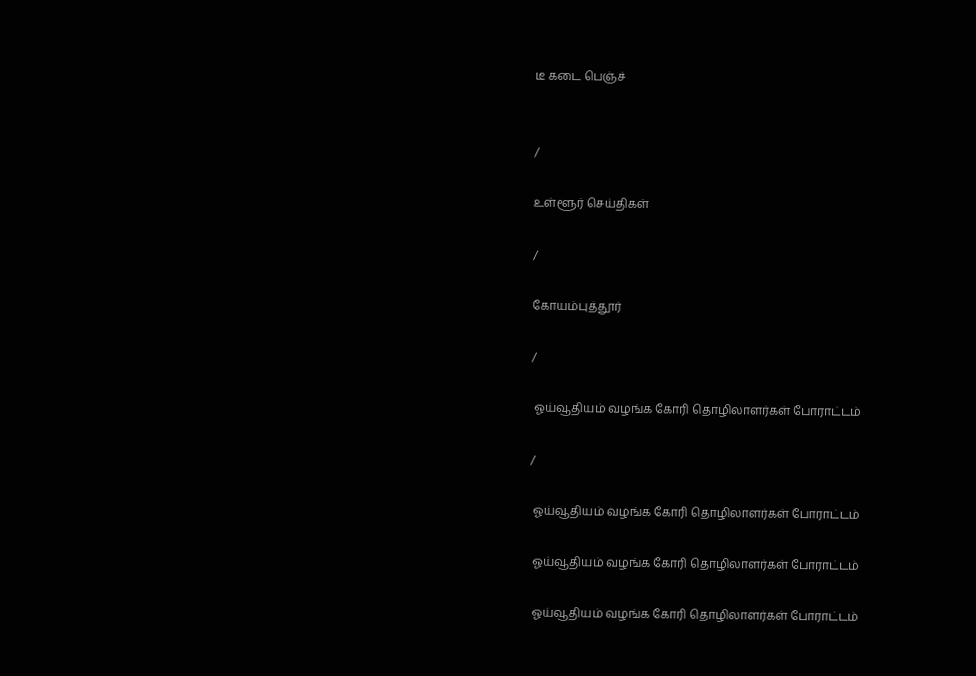டீ கடை பெஞ்ச்


/

உள்ளூர் செய்திகள்

/

கோயம்புத்தூர்

/

 ஓய்வூதியம் வழங்க கோரி தொழிலாளர்கள் போராட்டம்

/

 ஓய்வூதியம் வழங்க கோரி தொழிலாளர்கள் போராட்டம்

 ஓய்வூதியம் வழங்க கோரி தொழிலாளர்கள் போராட்டம்

 ஓய்வூதியம் வழங்க கோரி தொழிலாளர்கள் போராட்டம்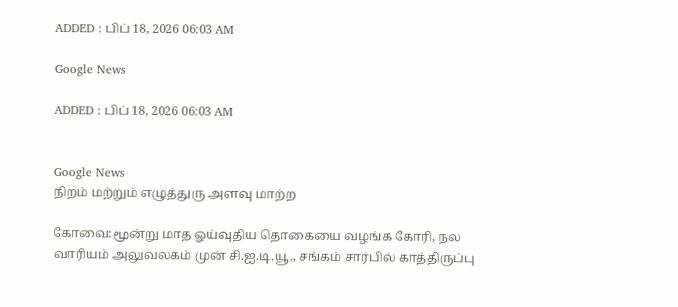ADDED : பிப் 18, 2026 06:03 AM

Google News

ADDED : பிப் 18, 2026 06:03 AM


Google News
நிறம் மற்றும் எழுத்துரு அளவு மாற்ற

கோவை:மூன்று மாத ஓய்வுதிய தொகையை வழங்க கோரி, நல வாரியம் அலுவலகம் முன் சி.ஐ.டி.யூ., சங்கம் சார்பில் காத்திருப்பு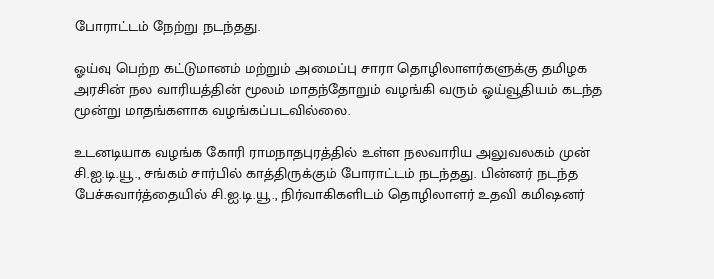போராட்டம் நேற்று நடந்தது.

ஓய்வு பெற்ற கட்டுமானம் மற்றும் அமைப்பு சாரா தொழிலாளர்களுக்கு தமிழக அரசின் நல வாரியத்தின் மூலம் மாதந்தோறும் வழங்கி வரும் ஓய்வூதியம் கடந்த மூன்று மாதங்களாக வழங்கப்படவில்லை.

உடனடியாக வழங்க கோரி ராமநாதபுரத்தில் உள்ள நலவாரிய அலுவலகம் முன் சி.ஐ.டி.யூ., சங்கம் சார்பில் காத்திருக்கும் போராட்டம் நடந்தது. பின்னர் நடந்த பேச்சுவார்த்தையில் சி.ஐ.டி.யூ., நிர்வாகிகளிடம் தொழிலாளர் உதவி கமிஷனர்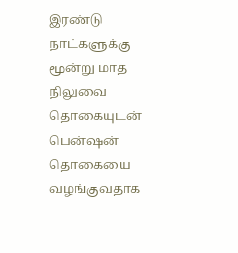இரண்டு நாட்களுக்கு மூன்று மாத நிலுவை தொகையுடன் பென்ஷன் தொகையை வழங்குவதாக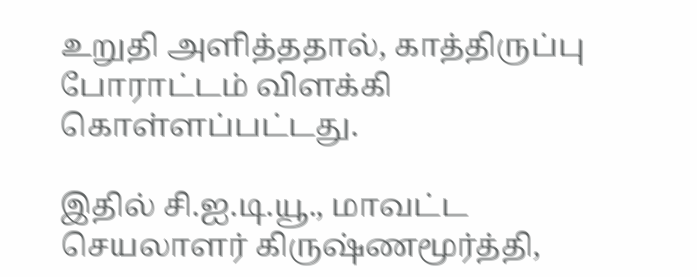உறுதி அளித்ததால், காத்திருப்பு போராட்டம் விளக்கி கொள்ளப்பட்டது.

இதில் சி.ஐ.டி.யூ., மாவட்ட செயலாளர் கிருஷ்ணமூர்த்தி,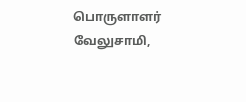பொருளாளர் வேலுசாமி,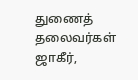துணைத் தலைவர்கள் ஜாகீர்,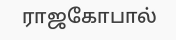ராஜகோபால்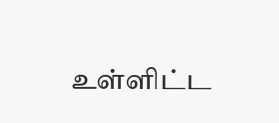உள்ளிட்ட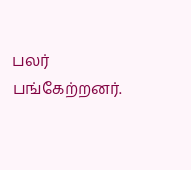பலர் பங்கேற்றனர்.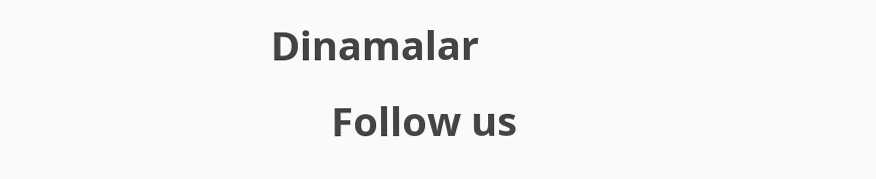Dinamalar
      Follow us